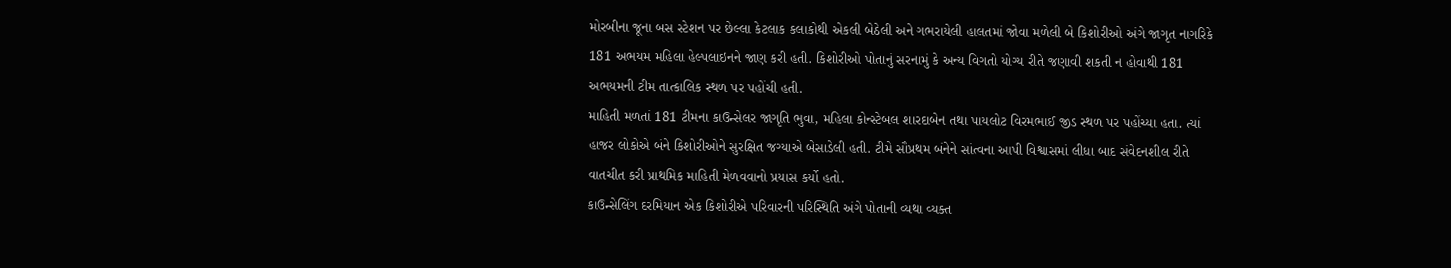મોરબીના જૂના બસ સ્ટેશન પર છેલ્લા કેટલાક કલાકોથી એકલી બેઠેલી અને ગભરાયેલી હાલતમાં જોવા મળેલી બે કિશોરીઓ અંગે જાગૃત નાગરિકે 181 અભયમ મહિલા હેલ્પલાઇનને જાણ કરી હતી. કિશોરીઓ પોતાનું સરનામું કે અન્ય વિગતો યોગ્ય રીતે જણાવી શકતી ન હોવાથી 181 અભયમની ટીમ તાત્કાલિક સ્થળ પર પહોંચી હતી.
માહિતી મળતાં 181 ટીમના કાઉન્સેલર જાગૃતિ ભુવા, મહિલા કોન્સ્ટેબલ શારદાબેન તથા પાયલોટ વિરમભાઈ જીડ સ્થળ પર પહોંચ્યા હતા. ત્યાં હાજર લોકોએ બંને કિશોરીઓને સુરક્ષિત જગ્યાએ બેસાડેલી હતી. ટીમે સૌપ્રથમ બંનેને સાંત્વના આપી વિશ્વાસમાં લીધા બાદ સંવેદનશીલ રીતે વાતચીત કરી પ્રાથમિક માહિતી મેળવવાનો પ્રયાસ કર્યો હતો.
કાઉન્સેલિંગ દરમિયાન એક કિશોરીએ પરિવારની પરિસ્થિતિ અંગે પોતાની વ્યથા વ્યક્ત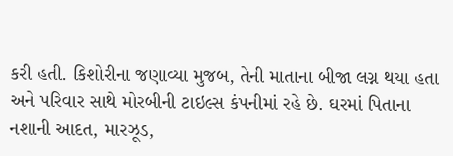કરી હતી. કિશોરીના જણાવ્યા મુજબ, તેની માતાના બીજા લગ્ન થયા હતા અને પરિવાર સાથે મોરબીની ટાઇલ્સ કંપનીમાં રહે છે. ઘરમાં પિતાના નશાની આદત, મારઝૂડ,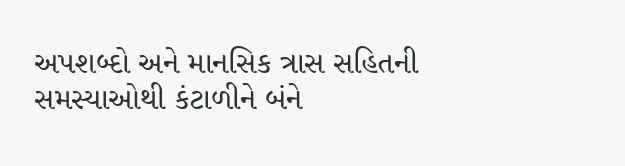અપશબ્દો અને માનસિક ત્રાસ સહિતની સમસ્યાઓથી કંટાળીને બંને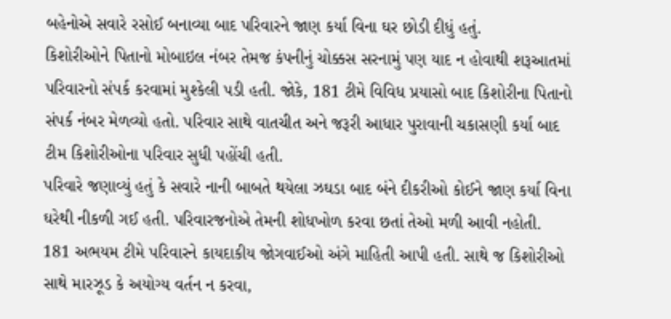બહેનોએ સવારે રસોઈ બનાવ્યા બાદ પરિવારને જાણ કર્યા વિના ઘર છોડી દીધું હતું.
કિશોરીઓને પિતાનો મોબાઇલ નંબર તેમજ કંપનીનું ચોક્કસ સરનામું પણ યાદ ન હોવાથી શરૂઆતમાં પરિવારનો સંપર્ક કરવામાં મુશ્કેલી પડી હતી. જોકે, 181 ટીમે વિવિધ પ્રયાસો બાદ કિશોરીના પિતાનો સંપર્ક નંબર મેળવ્યો હતો. પરિવાર સાથે વાતચીત અને જરૂરી આધાર પુરાવાની ચકાસણી કર્યા બાદ ટીમ કિશોરીઓના પરિવાર સુધી પહોંચી હતી.
પરિવારે જણાવ્યું હતું કે સવારે નાની બાબતે થયેલા ઝઘડા બાદ બંને દીકરીઓ કોઈને જાણ કર્યા વિના ઘરેથી નીકળી ગઈ હતી. પરિવારજનોએ તેમની શોધખોળ કરવા છતાં તેઓ મળી આવી નહોતી.
181 અભયમ ટીમે પરિવારને કાયદાકીય જોગવાઈઓ અંગે માહિતી આપી હતી. સાથે જ કિશોરીઓ સાથે મારઝૂડ કે અયોગ્ય વર્તન ન કરવા,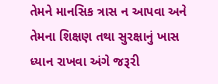તેમને માનસિક ત્રાસ ન આપવા અને તેમના શિક્ષણ તથા સુરક્ષાનું ખાસ ધ્યાન રાખવા અંગે જરૂરી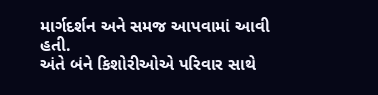માર્ગદર્શન અને સમજ આપવામાં આવી હતી.
અંતે બંને કિશોરીઓએ પરિવાર સાથે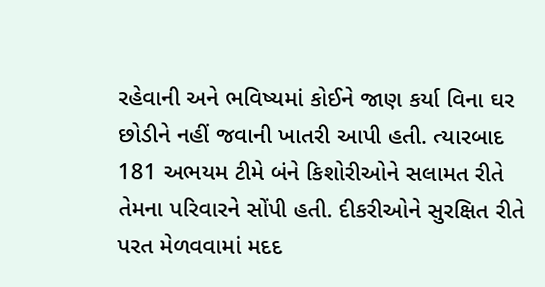રહેવાની અને ભવિષ્યમાં કોઈને જાણ કર્યા વિના ઘર છોડીને નહીં જવાની ખાતરી આપી હતી. ત્યારબાદ 181 અભયમ ટીમે બંને કિશોરીઓને સલામત રીતે તેમના પરિવારને સોંપી હતી. દીકરીઓને સુરક્ષિત રીતે પરત મેળવવામાં મદદ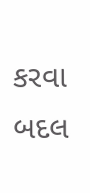કરવા બદલ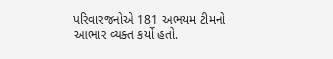પરિવારજનોએ 181 અભયમ ટીમનો આભાર વ્યક્ત કર્યો હતો.